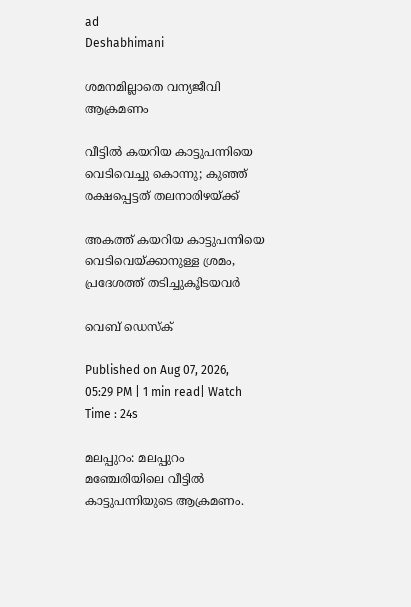ad
Deshabhimani

ശമനമില്ലാതെ വന്യജീവി ആക്രമണം

വീട്ടില്‍ കയറിയ കാട്ടുപന്നിയെ വെടിവെച്ചു കൊന്നു; കുഞ്ഞ് രക്ഷപ്പെട്ടത് തലനാരിഴയ്ക്ക്

അകത്ത് കയറിയ കാട്ടുപന്നിയെ വെടിവെയ്ക്കാനുള്ള ശ്രമം, പ്രദേശത്ത് തടിച്ചുകൂിടയവര്‍

വെബ് ഡെസ്ക്

Published on Aug 07, 2026, 05:29 PM | 1 min read| Watch Time : 24s

മലപ്പുറം: മലപ്പുറം മഞ്ചേരിയിലെ വീട്ടിൽ കാട്ടുപന്നിയുടെ ആക്രമണം.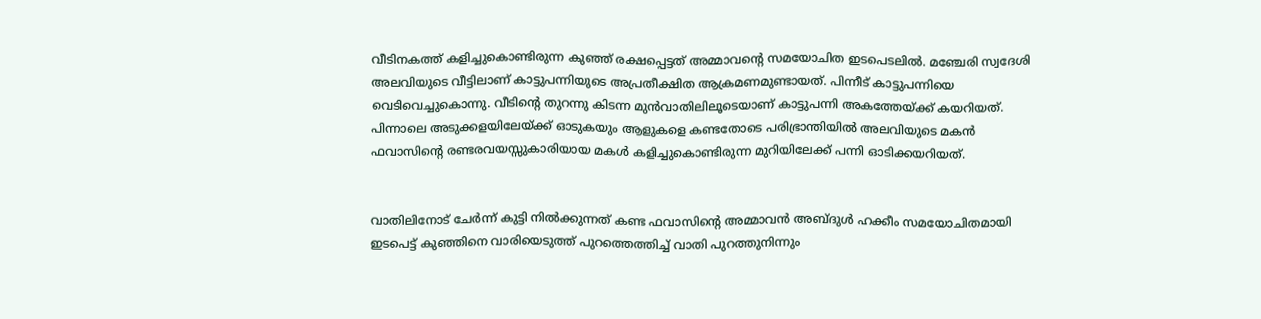വീടിനകത്ത് കളിച്ചുകൊണ്ടിരുന്ന കുഞ്ഞ് രക്ഷപ്പെട്ടത് അമ്മാവന്റെ സമയോചിത ഇടപെടലിൽ. മഞ്ചേരി സ്വദേശി അലവിയുടെ വീട്ടിലാണ് കാട്ടുപന്നിയുടെ അപ്രതീക്ഷിത ആക്രമണമുണ്ടായത്. പിന്നീട് കാട്ടുപന്നിയെ വെടിവെച്ചുകൊന്നു. വീടിന്റെ തുറന്നു കിടന്ന മുൻവാതിലിലൂടെയാണ് കാട്ടുപന്നി അകത്തേയ്ക്ക് കയറിയത്. പിന്നാലെ അടുക്കളയിലേയ്ക്ക് ഓടുകയും ആളുകളെ കണ്ടതോടെ പരിഭ്രാന്തിയിൽ അലവിയുടെ മകൻ ഫവാസിൻ്റെ രണ്ടരവയസ്സുകാരിയായ മകൾ കളിച്ചുകൊണ്ടിരുന്ന മുറിയിലേക്ക് പന്നി ഓടിക്കയറിയത്.


വാതിലിനോട് ചേർന്ന് കുട്ടി നിൽക്കുന്നത് കണ്ട ഫവാസിൻ്റെ അമ്മാവൻ അബ്ദുൾ ഹക്കീം സമയോചിതമായി ഇടപെട്ട് കുഞ്ഞിനെ വാരിയെടുത്ത് പുറത്തെത്തിച്ച് വാതി പുറത്തുനിന്നും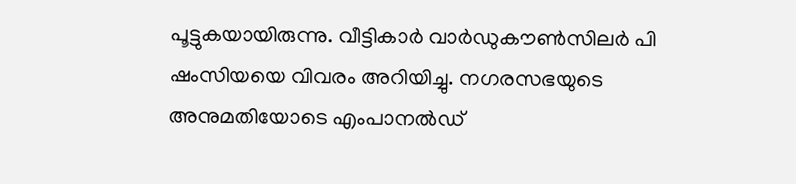പൂട്ടുകയായിരുന്നു. വീട്ടികാർ വാർഡുകൗൺസിലർ പി ഷംസിയയെ വിവരം അറിയിച്ചു. നഗരസഭയുടെ അനുമതിയോടെ എംപാനൽഡ്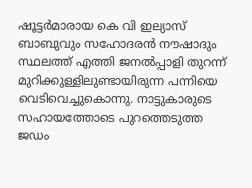ഷൂട്ടർമാരായ കെ വി ഇല്യാസ് ബാബുവും സഹോദരൻ നൗഷാദും സ്ഥലത്ത് എത്തി ജനൽപ്പാളി തുറന്ന് മുറിക്കുള്ളിലുണ്ടായിരുന്ന പന്നിയെ വെടിവെച്ചുകൊന്നു. നാട്ടുകാരുടെ സഹായത്തോടെ പുറത്തെടുത്ത ജഡം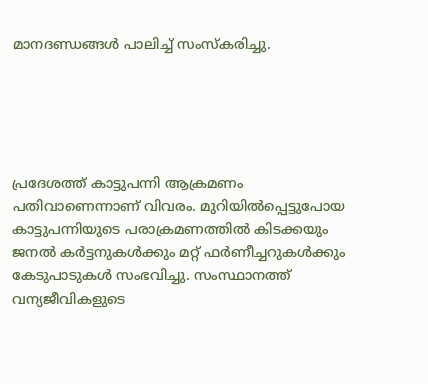മാനദണ്ഡങ്ങൾ പാലിച്ച് സംസ്കരിച്ചു.





പ്രദേശത്ത് കാട്ടുപന്നി ആക്രമണം പതിവാണെന്നാണ് വിവരം. മുറിയിൽപ്പെട്ടുപോയ കാട്ടുപന്നിയുടെ പരാക്രമണത്തിൽ കിടക്കയും ജനൽ കർട്ടനുകൾക്കും മറ്റ് ഫർണീച്ചറുകൾക്കും കേടുപാടുകൾ സംഭവിച്ചു. സംസ്ഥാനത്ത് വന്യജീവികളുടെ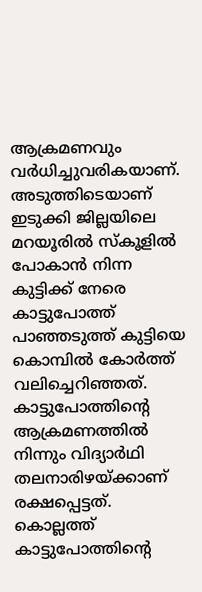ആക്രമണവും വർധിച്ചുവരികയാണ്. അടുത്തിടെയാണ് ഇടുക്കി ജില്ലയിലെ മറയൂരിൽ സ്കൂളിൽ പോകാൻ നിന്ന കുട്ടിക്ക് നേരെ കാട്ടുപോത്ത് പാഞ്ഞടുത്ത് കുട്ടിയെ കൊമ്പിൽ കോർത്ത് വലിച്ചെറിഞ്ഞത്. കാട്ടുപോത്തിന്റെ ആക്രമണത്തിൽ നിന്നും വിദ്യാർഥി തലനാരിഴയ്ക്കാണ് രക്ഷപ്പെട്ടത്. കൊല്ലത്ത് കാട്ടുപോത്തിന്റെ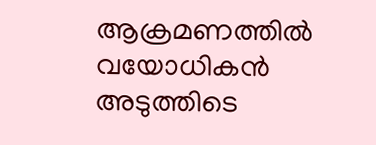ആക്രമണത്തിൽ വയോധികൻ അടുത്തിടെ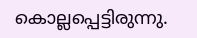കൊല്ലപ്പെട്ടിരുന്നു.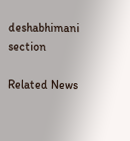deshabhimani section

Related News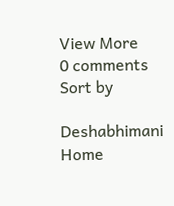View More
0 comments
Sort by

Deshabhimani
Home